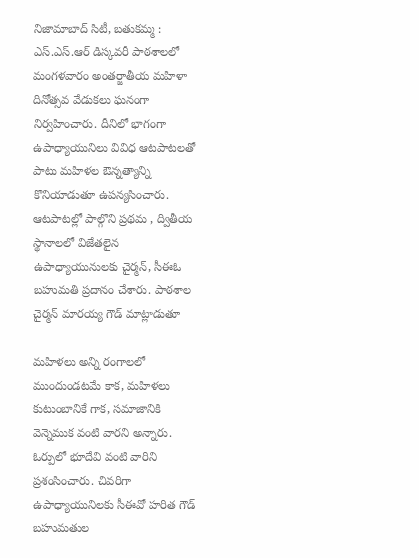నిజామాబాద్ సిటీ, బతుకమ్మ : ఎస్.ఎస్.ఆర్ డిస్కవరీ పాఠశాలలో మంగళవారం అంతర్జాతీయ మహిళా దినోత్సవ వేడుకలు ఘనంగా నిర్వహించారు. దీనిలో భాగంగా ఉపాధ్యాయునిలు వివిధ ఆటపాటలతో పాటు మహిళల ఔన్నత్యాన్ని కొనియాడుతూ ఉపన్యసించారు. ఆటపాటల్లో పాల్గొని ప్రథమ , ద్వితీయ స్థానాలలో విజేతలైన ఉపాధ్యాయునులకు చైర్మన్, సీఈఓ బహుమతి ప్రదానం చేశారు. పాఠశాల చైర్మన్ మారయ్య గౌడ్ మాట్లాడుతూ

మహిళలు అన్ని రంగాలలో ముందుండటమే కాక, మహిళలు కుటుంబానికే గాక, సమాజానికి వెన్నెముక వంటి వారని అన్నారు. ఓర్పులో భూదేవి వంటి వారిని ప్రశంసించారు. చివరిగా ఉపాధ్యాయునిలకు సీఈవో హరిత గౌడ్ బహుమతుల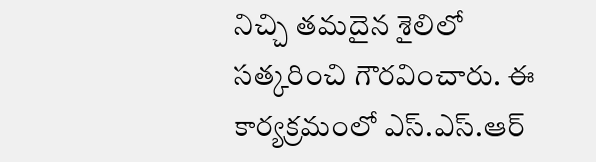నిచ్చి తమదైన శైలిలో సత్కరించి గౌరవించారు. ఈ కార్యక్రమంలో ఎస్.ఎస్.ఆర్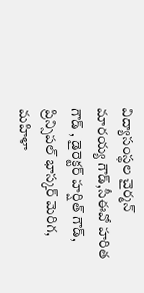విద్యాసంస్థల చైర్మన్ మారయ్య గౌడ్,సీఈవో హరిత గౌడ్ , డైరెక్టర్ హర్షిత్ గౌడ్, ప్రిన్సిపల్ భాస్కర్ మెరిగ, మహిళా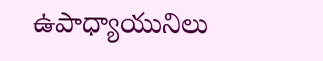ఉపాధ్యాయునిలు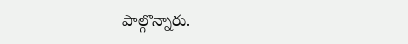పాల్గొన్నారు.